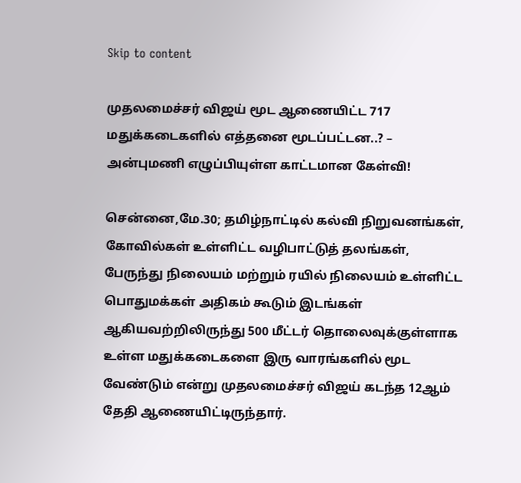Skip to content

முதலமைச்சர் விஜய் மூட ஆணையிட்ட 717 மதுக்கடைகளில் எத்தனை மூடப்பட்டன..? – அன்புமணி எழுப்பியுள்ள காட்டமான கேள்வி!

சென்னை,மே.30; தமிழ்நாட்டில் கல்வி நிறுவனங்கள், கோவில்கள் உள்ளிட்ட வழிபாட்டுத் தலங்கள், பேருந்து நிலையம் மற்றும் ரயில் நிலையம் உள்ளிட்ட பொதுமக்கள் அதிகம் கூடும் இடங்கள் ஆகியவற்றிலிருந்து 500 மீட்டர் தொலைவுக்குள்ளாக உள்ள மதுக்கடைகளை இரு வாரங்களில் மூட வேண்டும் என்று முதலமைச்சர் விஜய் கடந்த 12ஆம் தேதி ஆணையிட்டிருந்தார்.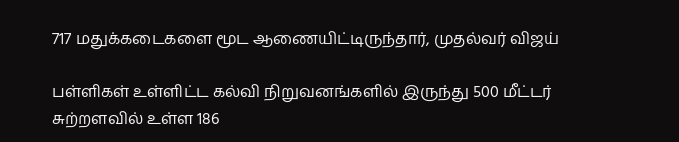717 மதுக்கடைகளை மூட ஆணையிட்டிருந்தார், முதல்வர் விஜய்

பள்ளிகள் உள்ளிட்ட கல்வி நிறுவனங்களில் இருந்து 500 மீட்டர் சுற்றளவில் உள்ள 186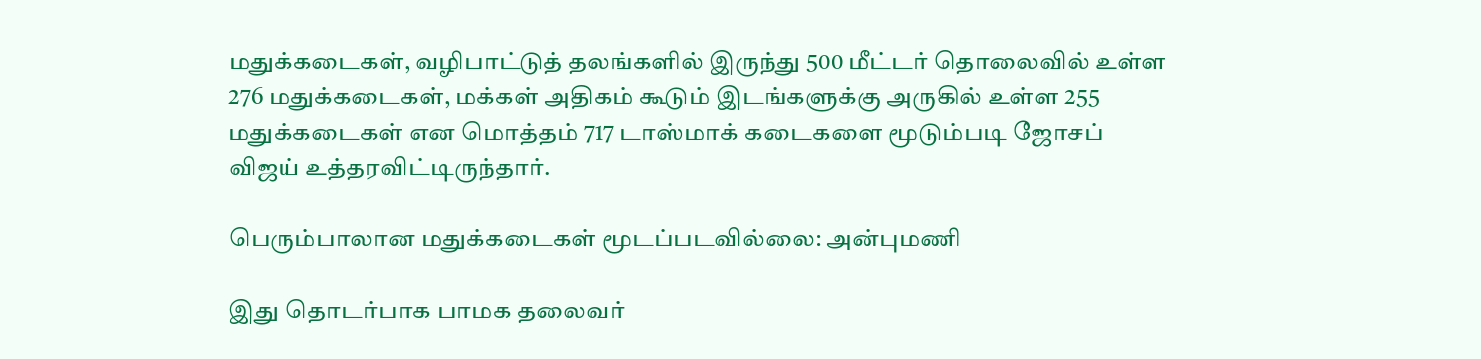மதுக்கடைகள், வழிபாட்டுத் தலங்களில் இருந்து 500 மீட்டர் தொலைவில் உள்ள 276 மதுக்கடைகள், மக்கள் அதிகம் கூடும் இடங்களுக்கு அருகில் உள்ள 255 மதுக்கடைகள் என மொத்தம் 717 டாஸ்மாக் கடைகளை மூடும்படி ஜோசப் விஜய் உத்தரவிட்டிருந்தார்.

பெரும்பாலான மதுக்கடைகள் மூடப்படவில்லை: அன்புமணி

இது தொடர்பாக பாமக தலைவர்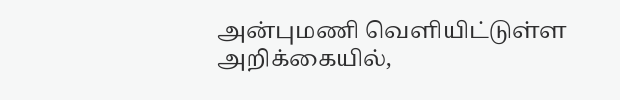அன்புமணி வெளியிட்டுள்ள அறிக்கையில்,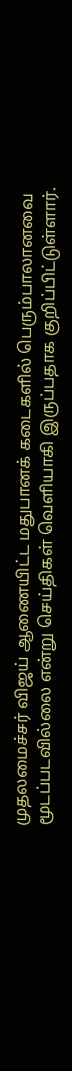முதலமைச்சர் விஜய் ஆணையிட்ட மதுபானக் கடைகளில் பெரும்பாலானவை மூடப்படவில்லை என்று செய்திகள் வெளியாகி இருப்பதாக குறிப்பிட்டுள்ளார்.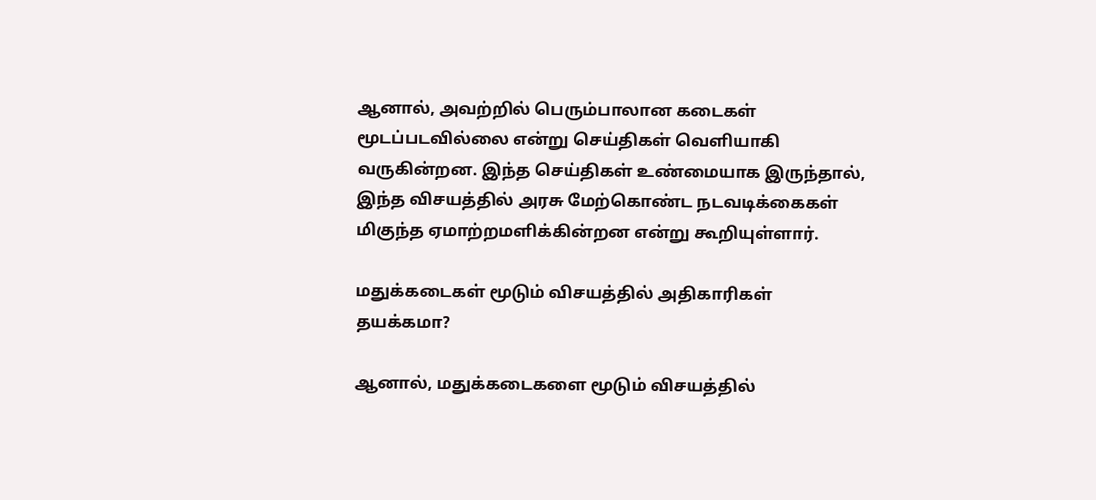ஆனால், அவற்றில் பெரும்பாலான கடைகள் மூடப்படவில்லை என்று செய்திகள் வெளியாகி வருகின்றன. இந்த செய்திகள் உண்மையாக இருந்தால், இந்த விசயத்தில் அரசு மேற்கொண்ட நடவடிக்கைகள் மிகுந்த ஏமாற்றமளிக்கின்றன என்று கூறியுள்ளார்.

மதுக்கடைகள் மூடும் விசயத்தில் அதிகாரிகள் தயக்கமா?

ஆனால், மதுக்கடைகளை மூடும் விசயத்தில்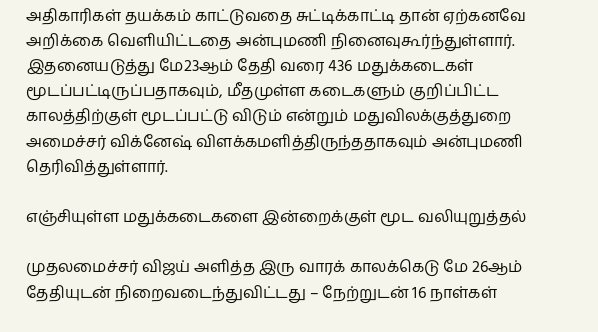அதிகாரிகள் தயக்கம் காட்டுவதை சுட்டிக்காட்டி தான் ஏற்கனவே அறிக்கை வெளியிட்டதை அன்புமணி நினைவுகூர்ந்துள்ளார்.
இதனையடுத்து மே23ஆம் தேதி வரை 436 மதுக்கடைகள் மூடப்பட்டிருப்பதாகவும், மீதமுள்ள கடைகளும் குறிப்பிட்ட காலத்திற்குள் மூடப்பட்டு விடும் என்றும் மதுவிலக்குத்துறை அமைச்சர் விக்னேஷ் விளக்கமளித்திருந்ததாகவும் அன்புமணி தெரிவித்துள்ளார்.

எஞ்சியுள்ள மதுக்கடைகளை இன்றைக்குள் மூட வலியுறுத்தல்

முதலமைச்சர் விஜய் அளித்த இரு வாரக் காலக்கெடு மே 26ஆம் தேதியுடன் நிறைவடைந்துவிட்டது – நேற்றுடன் 16 நாள்கள்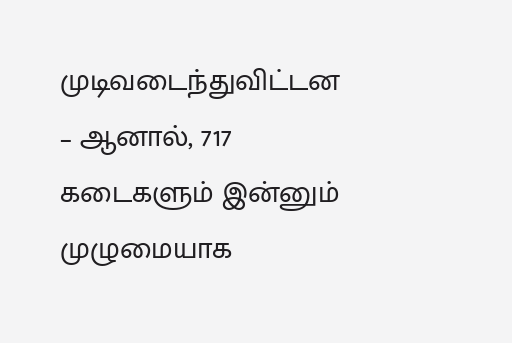முடிவடைந்துவிட்டன – ஆனால், 717 கடைகளும் இன்னும் முழுமையாக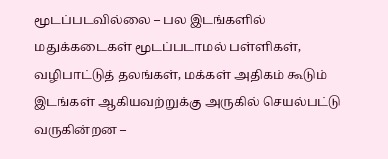மூடப்படவில்லை – பல இடங்களில் மதுக்கடைகள் மூடப்படாமல் பள்ளிகள், வழிபாட்டுத் தலங்கள், மக்கள் அதிகம் கூடும் இடங்கள் ஆகியவற்றுக்கு அருகில் செயல்பட்டு வருகின்றன –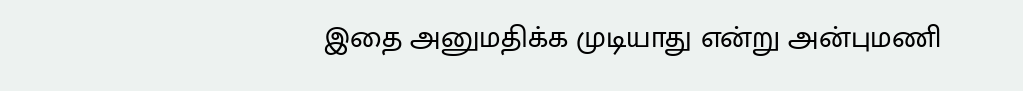இதை அனுமதிக்க முடியாது என்று அன்புமணி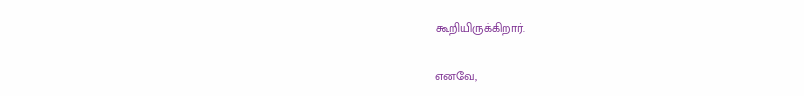கூறியிருக்கிறார்.

எனவே,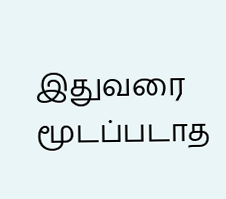இதுவரை மூடப்படாத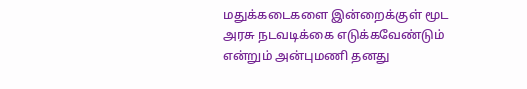மதுக்கடைகளை இன்றைக்குள் மூட அரசு நடவடிக்கை எடுக்கவேண்டும் என்றும் அன்புமணி தனது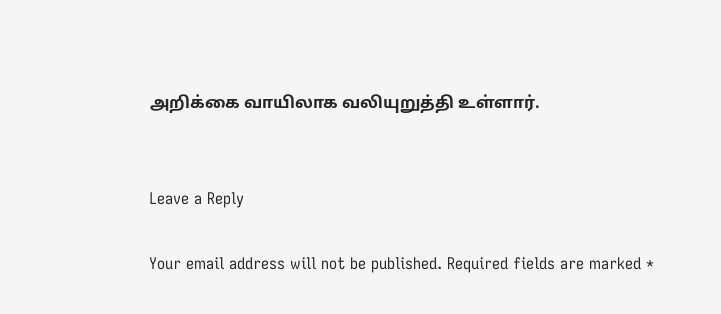அறிக்கை வாயிலாக வலியுறுத்தி உள்ளார்.


Leave a Reply

Your email address will not be published. Required fields are marked *